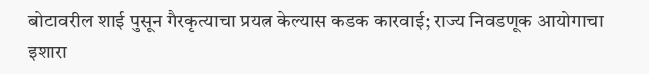बोटावरील शाई पुसून गैरकृत्याचा प्रयत्न केल्यास कडक कारवाई; राज्य निवडणूक आयोगाचा इशारा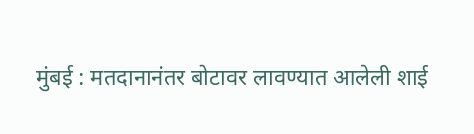मुंबई : मतदानानंतर बोटावर लावण्यात आलेली शाई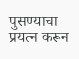पुसण्याचा प्रयत्न करून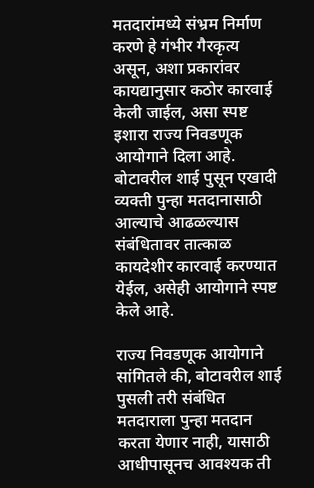मतदारांमध्ये संभ्रम निर्माण करणे हे गंभीर गैरकृत्य असून, अशा प्रकारांवर कायद्यानुसार कठोर कारवाई केली जाईल, असा स्पष्ट इशारा राज्य निवडणूक आयोगाने दिला आहे. बोटावरील शाई पुसून एखादी व्यक्ती पुन्हा मतदानासाठी आल्याचे आढळल्यास संबंधितावर तात्काळ कायदेशीर कारवाई करण्यात येईल, असेही आयोगाने स्पष्ट केले आहे.

राज्य निवडणूक आयोगाने सांगितले की, बोटावरील शाई पुसली तरी संबंधित मतदाराला पुन्हा मतदान करता येणार नाही, यासाठी आधीपासूनच आवश्यक ती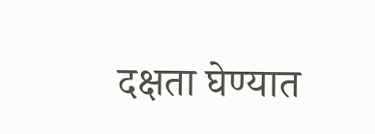दक्षता घेण्यात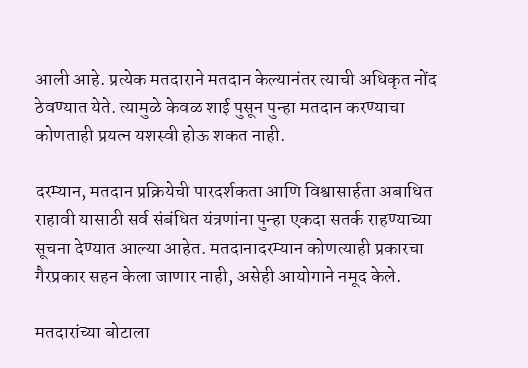आली आहे. प्रत्येक मतदाराने मतदान केल्यानंतर त्याची अधिकृत नोंद ठेवण्यात येते. त्यामुळे केवळ शाई पुसून पुन्हा मतदान करण्याचा कोणताही प्रयत्न यशस्वी होऊ शकत नाही.

दरम्यान, मतदान प्रक्रियेची पारदर्शकता आणि विश्वासार्हता अबाधित राहावी यासाठी सर्व संबंधित यंत्रणांना पुन्हा एकदा सतर्क राहण्याच्या सूचना देण्यात आल्या आहेत. मतदानादरम्यान कोणत्याही प्रकारचा गैरप्रकार सहन केला जाणार नाही, असेही आयोगाने नमूद केले.

मतदारांच्या बोटाला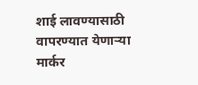शाई लावण्यासाठी वापरण्यात येणाऱ्या मार्कर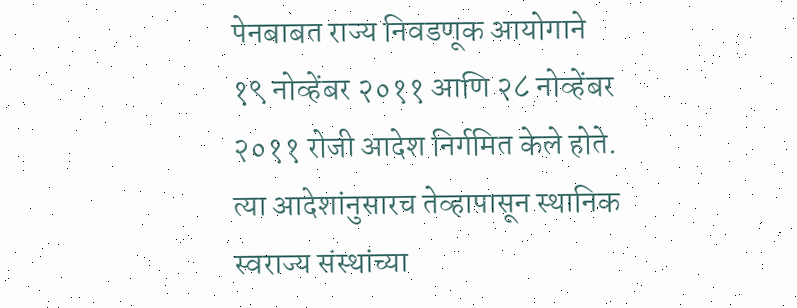पेनबाबत राज्य निवडणूक आयोगाने १९ नोव्हेंबर २०११ आणि २८ नोव्हेंबर २०११ रोजी आदेश निर्गमित केले होते. त्या आदेशांनुसारच तेव्हापासून स्थानिक स्वराज्य संस्थांच्या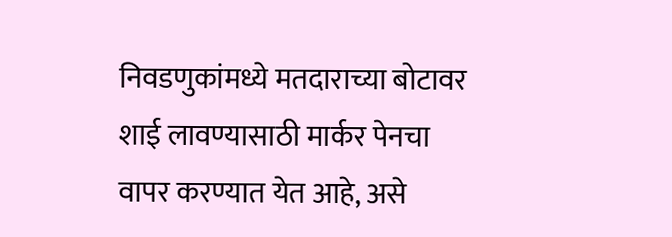निवडणुकांमध्ये मतदाराच्या बोटावर शाई लावण्यासाठी मार्कर पेनचा वापर करण्यात येत आहे, असे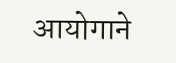आयोगाने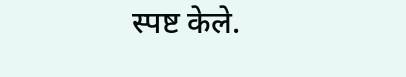स्पष्ट केले.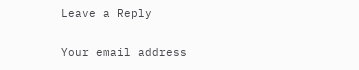Leave a Reply

Your email address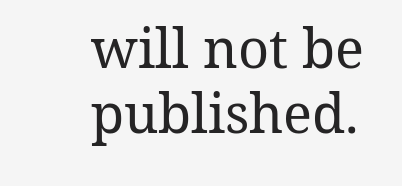will not be published.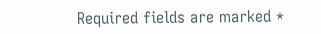Required fields are marked *